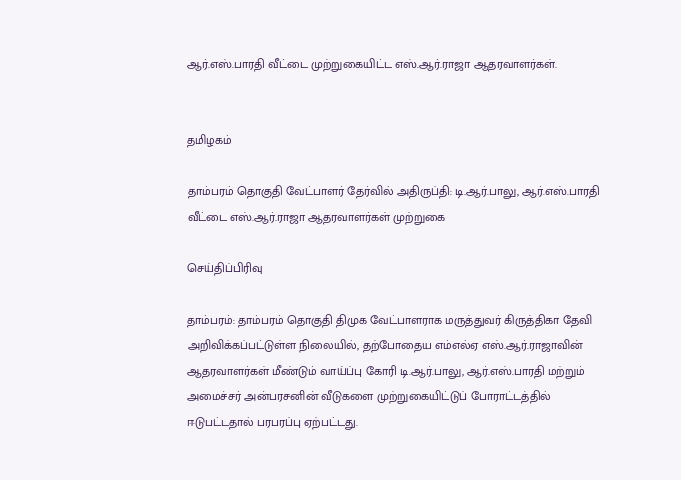ஆர்.எஸ்.பாரதி வீட்டை முற்றுகையிட்ட எஸ்.ஆர்.ராஜா ஆதரவாளர்கள்.


தமிழகம்

தாம்பரம் தொகுதி வேட்பாளர் தேர்வில் அதிருப்தி: டி.ஆர்.பாலு, ஆர்.எஸ்.பாரதி வீட்டை எஸ்.ஆர்.ராஜா ஆதரவாளர்கள் முற்றுகை

செய்திப்பிரிவு

தாம்பரம்: தாம்பரம் தொகுதி திமுக வேட்பாளராக மருத்துவர் கிருத்திகா தேவி அறிவிக்கப்பட்டுள்ள நிலையில், தற்போதைய எம்எல்ஏ எஸ்.ஆர்.ராஜாவின் ஆதரவாளர்கள் மீண்டும் வாய்ப்பு கோரி டி.ஆர்.பாலு, ஆர்.எஸ்.பாரதி மற்றும் அமைச்சர் அன்பரசனின் வீடுகளை முற்றுகையிட்டுப் போராட்டத்தில் ஈடுபட்டதால் பரபரப்பு ஏற்பட்டது.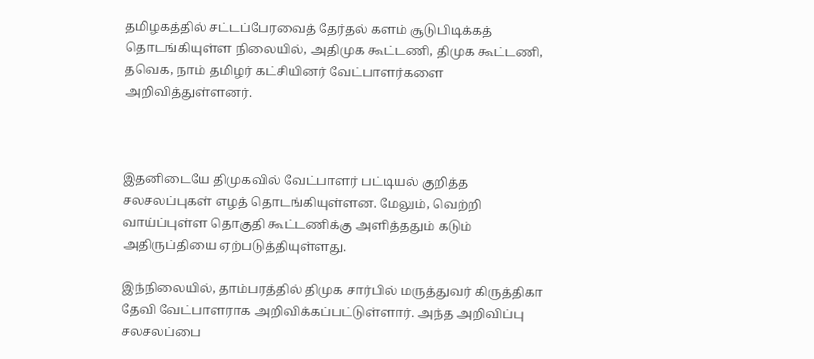தமிழகத்தில் சட்டப்பேரவைத் தேர்தல் களம் சூடுபிடிக்கத் தொடங்கியுள்ள நிலையில், அதிமுக கூட்டணி, திமுக கூட்டணி, தவெக, நாம் தமிழர் கட்சியினர் வேட்பாளர்களை அறிவித்துள்ளனர்.



இதனிடையே திமுகவில் வேட்பாளர் பட்டியல் குறித்த சலசலப்புகள் எழத் தொடங்கியுள்ளன. மேலும், வெற்றி வாய்ப்புள்ள தொகுதி கூட்டணிக்கு அளித்ததும் கடும் அதிருப்தியை ஏற்படுத்தியுள்ளது.

இந்நிலையில், தாம்பரத்தில் திமுக சார்பில் மருத்துவர் கிருத்திகா தேவி வேட்பாளராக அறிவிக்கப்பட்டுள்ளார். அந்த அறிவிப்பு சலசலப்பை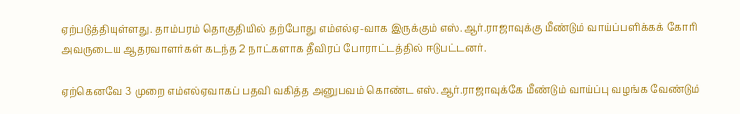ஏற்படுத்தியுள்ளது. தாம்பரம் தொகுதியில் தற்போது எம்எல்ஏ-வாக இருக்கும் எஸ்.ஆர்.ராஜாவுக்கு மீண்டும் வாய்ப்பளிக்கக் கோரி அவருடைய ஆதரவாளர்கள் கடந்த 2 நாட்களாக தீவிரப் போராட்டத்தில் ஈடுபட்டனர்.

ஏற்கெனவே 3 முறை எம்எல்ஏவாகப் பதவி வகித்த அனுபவம் கொண்ட எஸ்.ஆர்.ராஜாவுக்கே மீண்டும் வாய்ப்பு வழங்க வேண்டும்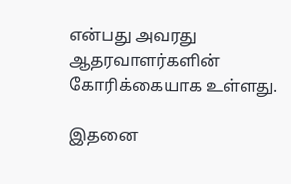என்பது அவரது ஆதரவாளர்களின் கோரிக்கையாக உள்ளது.

இதனை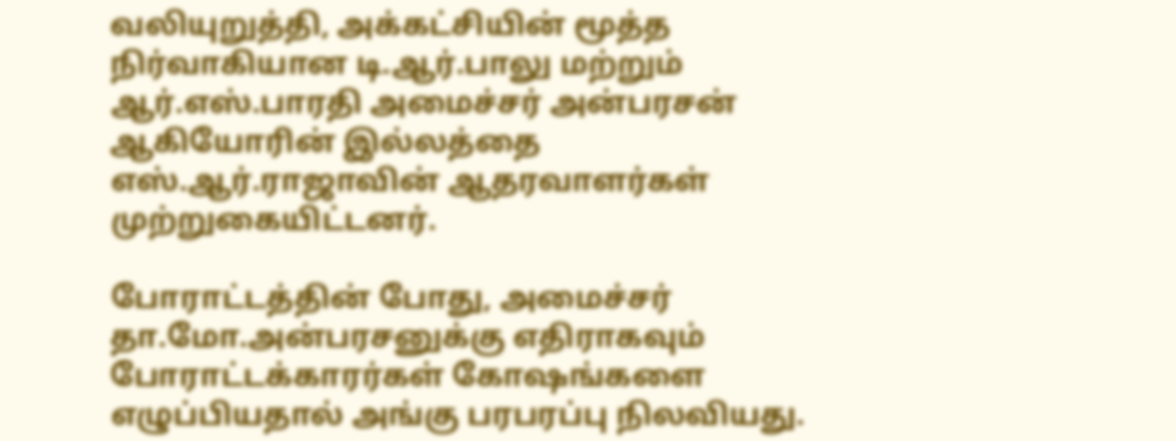வலியுறுத்தி, அக்கட்சியின் மூத்த நிர்வாகியான டி.ஆர்.பாலு மற்றும் ஆர்.எஸ்.பாரதி அமைச்சர் அன்பரசன் ஆகியோரின் இல்லத்தை எஸ்.ஆர்.ராஜாவின் ஆதரவாளர்கள் முற்றுகையிட்டனர்.

போராட்டத்தின் போது, அமைச்சர் தா.மோ.அன்பரசனுக்கு எதிராகவும் போராட்டக்காரர்கள் கோஷங்களை எழுப்பியதால் அங்கு பரபரப்பு நிலவியது.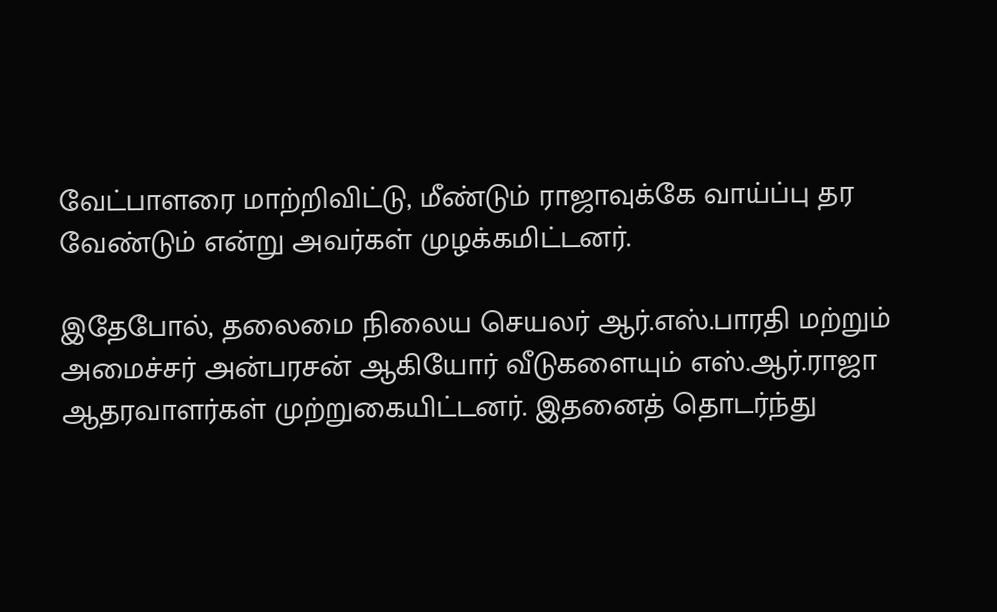வேட்பாளரை மாற்றிவிட்டு, மீண்டும் ராஜாவுக்கே வாய்ப்பு தர வேண்டும் என்று அவர்கள் முழக்கமிட்டனர்.

இதேபோல், தலைமை நிலைய செயலர் ஆர்.எஸ்.பாரதி மற்றும் அமைச்சர் அன்பரசன் ஆகியோர் வீடுகளையும் எஸ்.ஆர்.ராஜா ஆதரவாளர்கள் முற்றுகையிட்டனர். இதனைத் தொடர்ந்து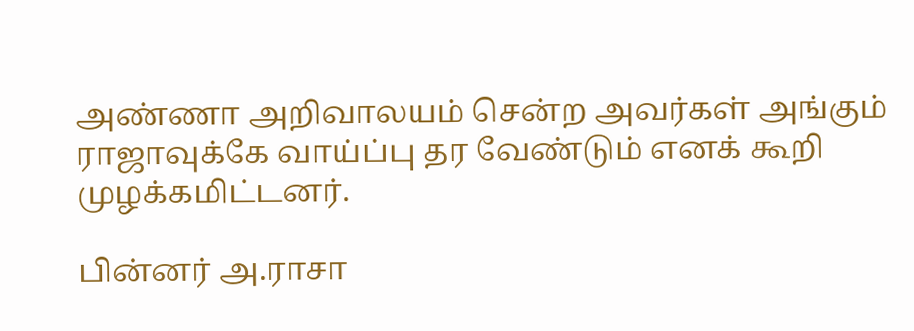அண்ணா அறிவாலயம் சென்ற அவர்கள் அங்கும் ராஜாவுக்கே வாய்ப்பு தர வேண்டும் எனக் கூறி முழக்கமிட்டனர்.

பின்னர் அ.ராசா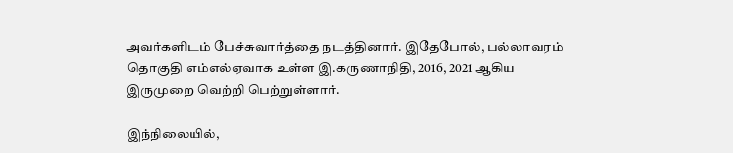அவர்களிடம் பேச்சுவார்த்தை நடத்தினார். இதேபோல், பல்லாவரம் தொகுதி எம்எல்ஏவாக உள்ள இ.கருணாநிதி, 2016, 2021 ஆகிய இருமுறை வெற்றி பெற்றுள்ளார்.

இந்நிலையில்,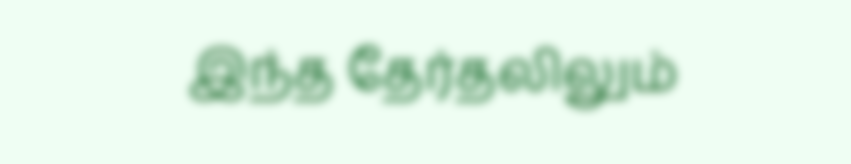இந்த தேர்தலிலும்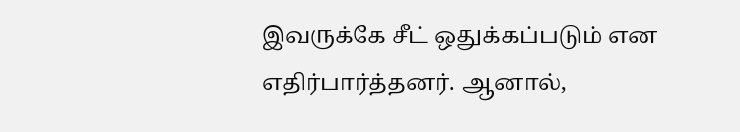இவருக்கே சீட் ஒதுக்கப்படும் என எதிர்பார்த்தனர். ஆனால்,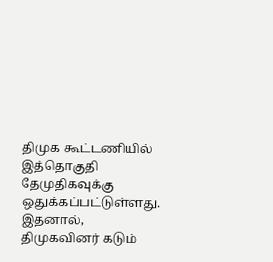திமுக கூட்டணியில் இத்தொகுதி தேமுதிகவுக்கு ஒதுக்கப்பட்டுள்ளது. இதனால், திமுகவினர் கடும்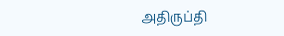அதிருப்தி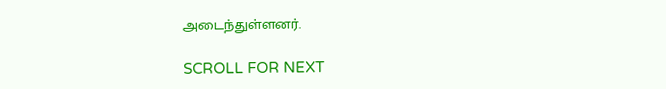அடைந்துள்ளனர்.

SCROLL FOR NEXT